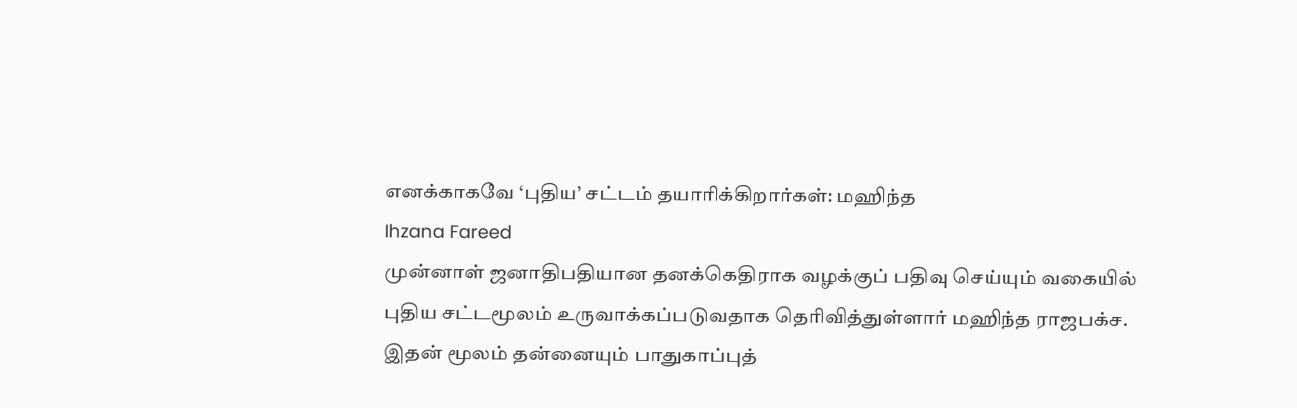எனக்காகவே ‘புதிய’ சட்டம் தயாரிக்கிறார்கள்: மஹிந்த
Ihzana Fareed
முன்னாள் ஜனாதிபதியான தனக்கெதிராக வழக்குப் பதிவு செய்யும் வகையில் புதிய சட்டமூலம் உருவாக்கப்படுவதாக தெரிவித்துள்ளார் மஹிந்த ராஜபக்ச.
இதன் மூலம் தன்னையும் பாதுகாப்புத்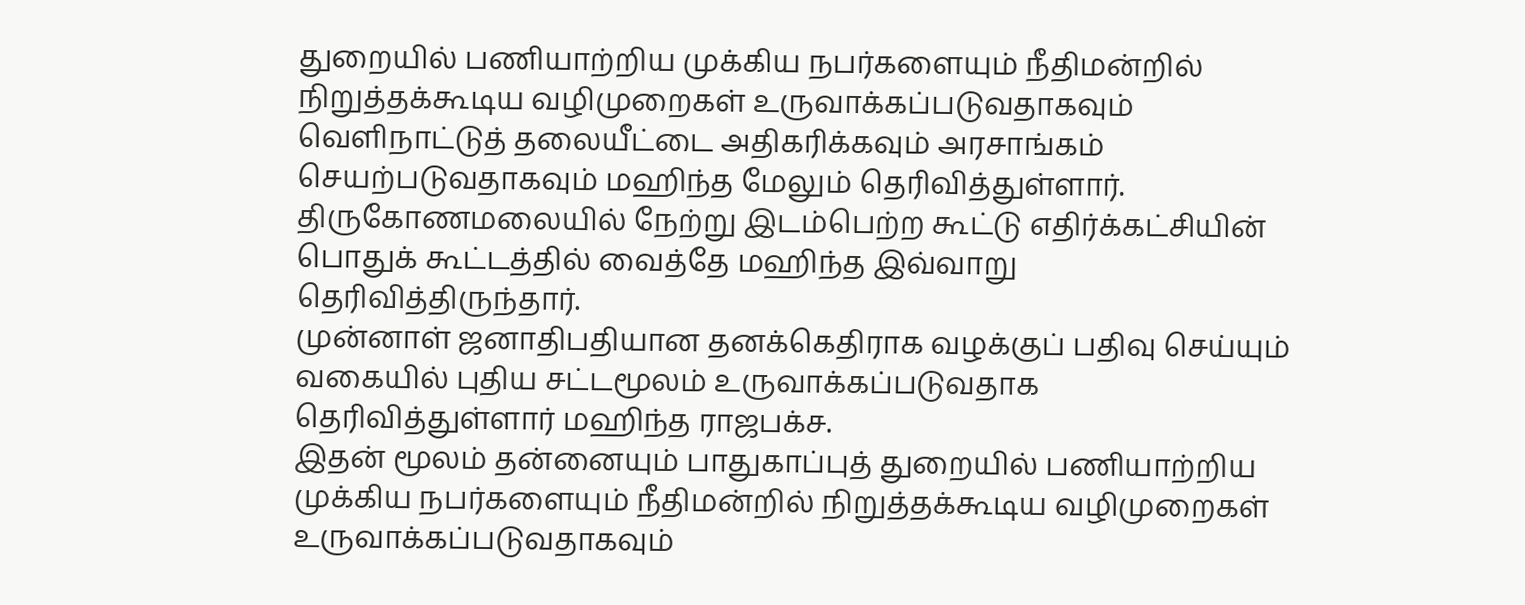துறையில் பணியாற்றிய முக்கிய நபர்களையும் நீதிமன்றில் நிறுத்தக்கூடிய வழிமுறைகள் உருவாக்கப்படுவதாகவும் வெளிநாட்டுத் தலையீட்டை அதிகரிக்கவும் அரசாங்கம் செயற்படுவதாகவும் மஹிந்த மேலும் தெரிவித்துள்ளார்.
திருகோணமலையில் நேற்று இடம்பெற்ற கூட்டு எதிர்க்கட்சியின் பொதுக் கூட்டத்தில் வைத்தே மஹிந்த இவ்வாறு தெரிவித்திருந்தார்.
முன்னாள் ஜனாதிபதியான தனக்கெதிராக வழக்குப் பதிவு செய்யும் வகையில் புதிய சட்டமூலம் உருவாக்கப்படுவதாக தெரிவித்துள்ளார் மஹிந்த ராஜபக்ச.
இதன் மூலம் தன்னையும் பாதுகாப்புத் துறையில் பணியாற்றிய முக்கிய நபர்களையும் நீதிமன்றில் நிறுத்தக்கூடிய வழிமுறைகள் உருவாக்கப்படுவதாகவும்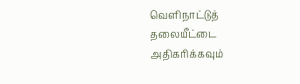வெளிநாட்டுத் தலையீட்டை அதிகரிக்கவும்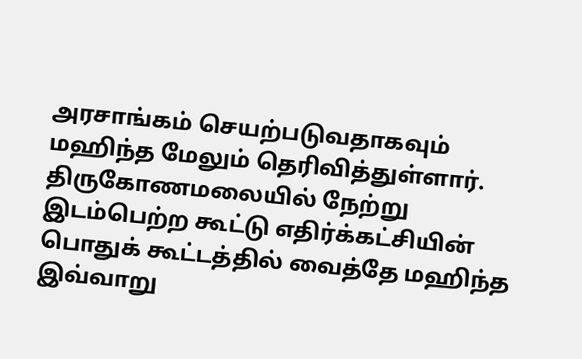அரசாங்கம் செயற்படுவதாகவும் மஹிந்த மேலும் தெரிவித்துள்ளார்.
திருகோணமலையில் நேற்று இடம்பெற்ற கூட்டு எதிர்க்கட்சியின் பொதுக் கூட்டத்தில் வைத்தே மஹிந்த இவ்வாறு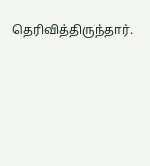தெரிவித்திருந்தார்.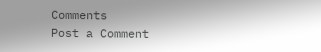Comments
Post a Comment